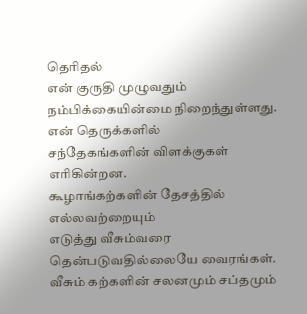தெரிதல்
என் குருதி முழுவதும்
நம்பிக்கையின்மை நிறைந்துள்ளது.
என் தெருக்களில்
சந்தேகங்களின் விளக்குகள் எரிகின்றன.
கூழாங்கற்களின் தேசத்தில்
எல்லவற்றையும்
எடுத்து வீசும்வரை
தென்படுவதில்லையே வைரங்கள்.
வீசும் கற்களின் சலனமும் சப்தமும்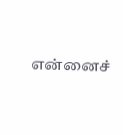என்னைச்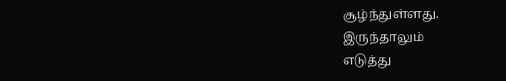சூழ்ந்துள்ளது.
இருந்தாலும்
எடுத்து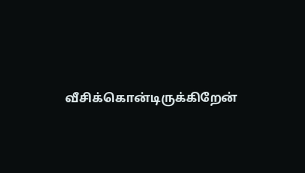வீசிக்கொன்டிருக்கிறேன்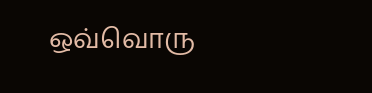ஒவ்வொரு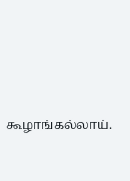கூழாங்கல்லாய்.